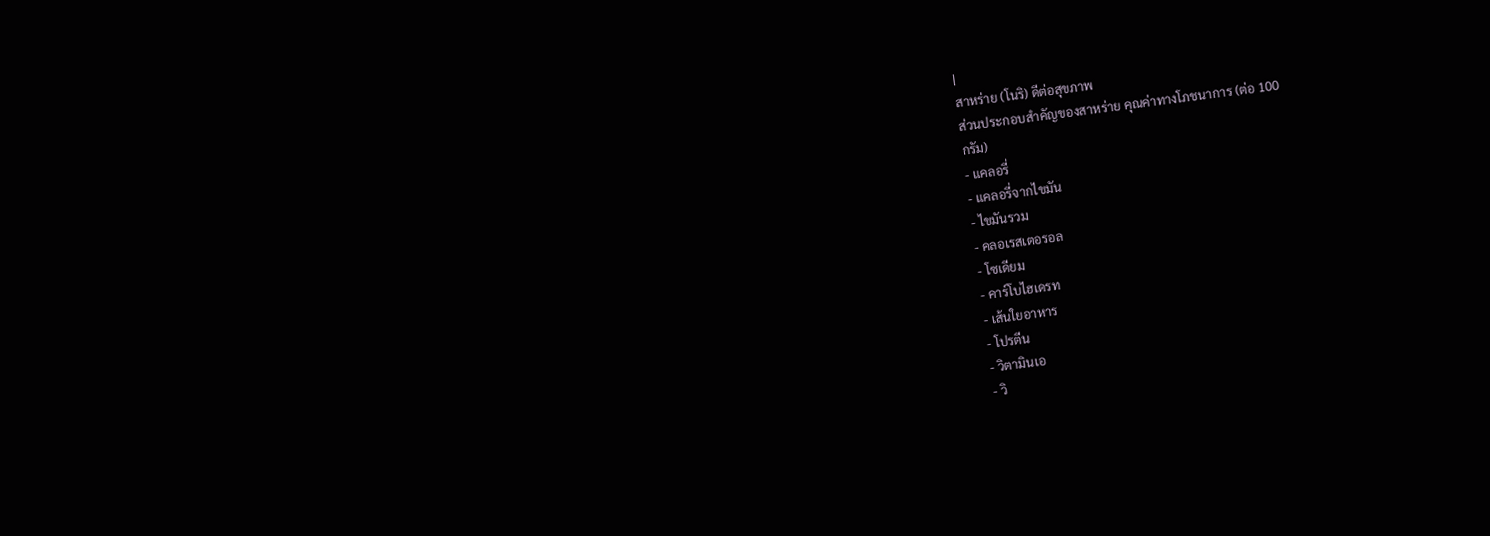|
สาหร่าย (โนริ) ดีต่อสุขภาพ
ส่วนประกอบสำคัญของสาหร่าย คุณค่าทางโภชนาการ (ต่อ 100
กรัม)
- แคลอรี่
- แคลอรี่จากไขมัน
- ไขมันรวม
- คลอเรสเตอรอล
- โซเดียม
- คาร์โบไฮเดรท
- เส้นใยอาหาร
- โปรตีน
- วิตามินเอ
- วิ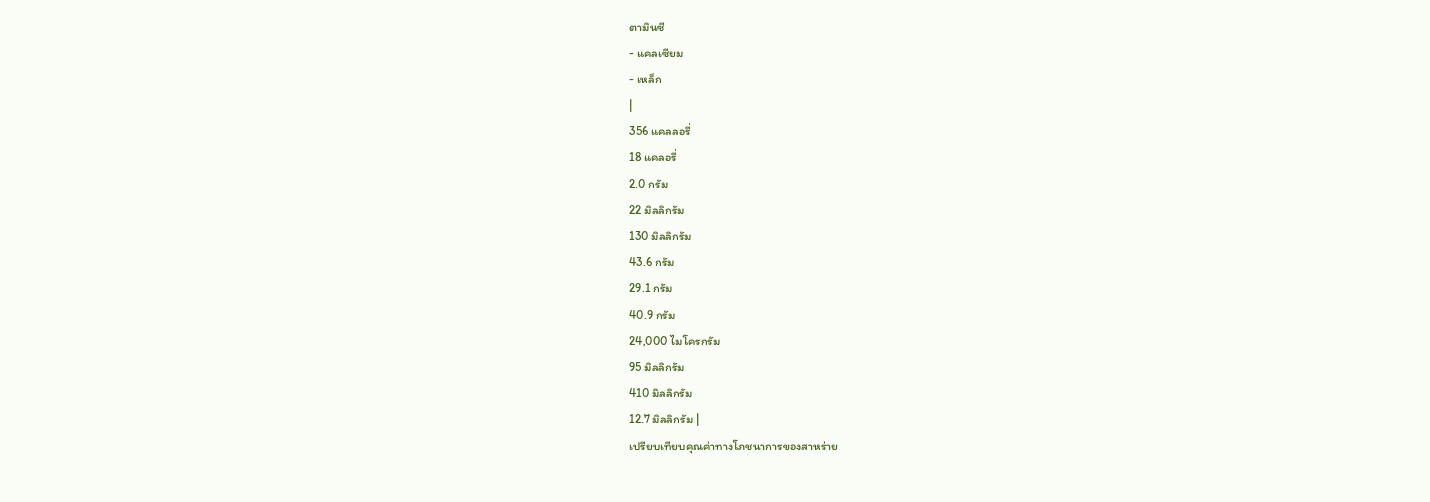ตามินซี
- แคลเซียม
- เหล็ก
|
356 แคลลอรี่
18 แคลอรี่
2.0 กรัม
22 มิลลิกรัม
130 มิลลิกรัม
43.6 กรัม
29.1 กรัม
40.9 กรัม
24,000 ไมโครกรัม
95 มิลลิกรัม
410 มิลลิกรัม
12.7 มิลลิกรัม |
เปรียบเทียบคุณค่าทางโภชนาการของสาหร่าย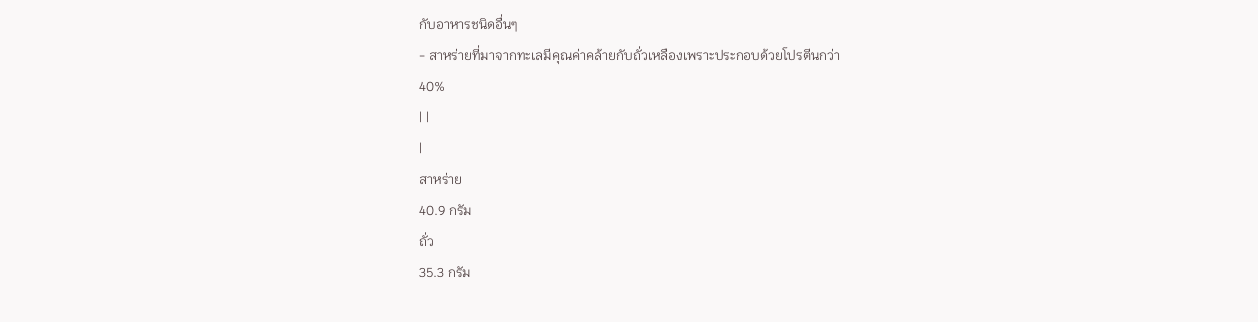กับอาหารชนิดอื่นๆ
- สาหร่ายที่มาจากทะเลมีคุณค่าคล้ายกับถั่วเหลืองเพราะประกอบด้วยโปรตีนกว่า
40%
| |
|
สาหร่าย
40.9 กรัม
ถั่ว
35.3 กรัม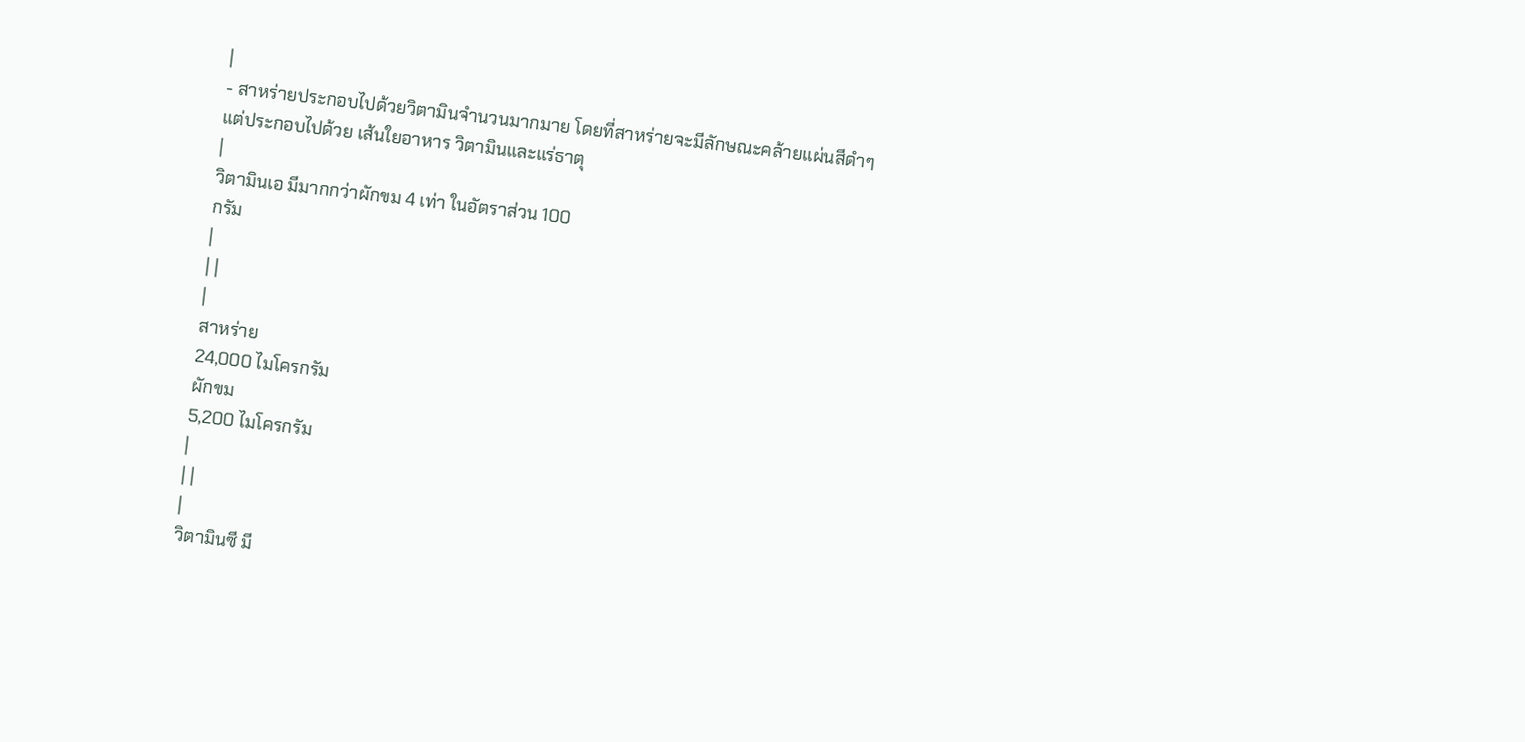|
- สาหร่ายประกอบไปด้วยวิตามินจำนวนมากมาย โดยที่สาหร่ายจะมีลักษณะคล้ายแผ่นสีดำๆ
แต่ประกอบไปด้วย เส้นใยอาหาร วิตามินและแร่ธาตุ
|
วิตามินเอ มีมากกว่าผักขม 4 เท่า ในอัตราส่วน 100
กรัม
|
| |
|
สาหร่าย
24,000 ไมโครกรัม
ผักขม
5,200 ไมโครกรัม
|
| |
|
วิตามินซี มี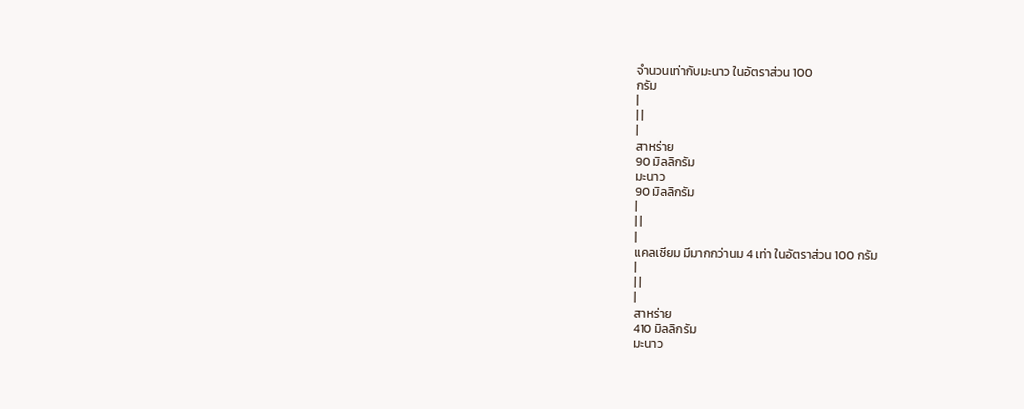จำนวนเท่ากับมะนาว ในอัตราส่วน 100
กรัม
|
| |
|
สาหร่าย
90 มิลลิกรัม
มะนาว
90 มิลลิกรัม
|
| |
|
แคลเซียม มีมากกว่านม 4 เท่า ในอัตราส่วน 100 กรัม
|
| |
|
สาหร่าย
410 มิลลิกรัม
มะนาว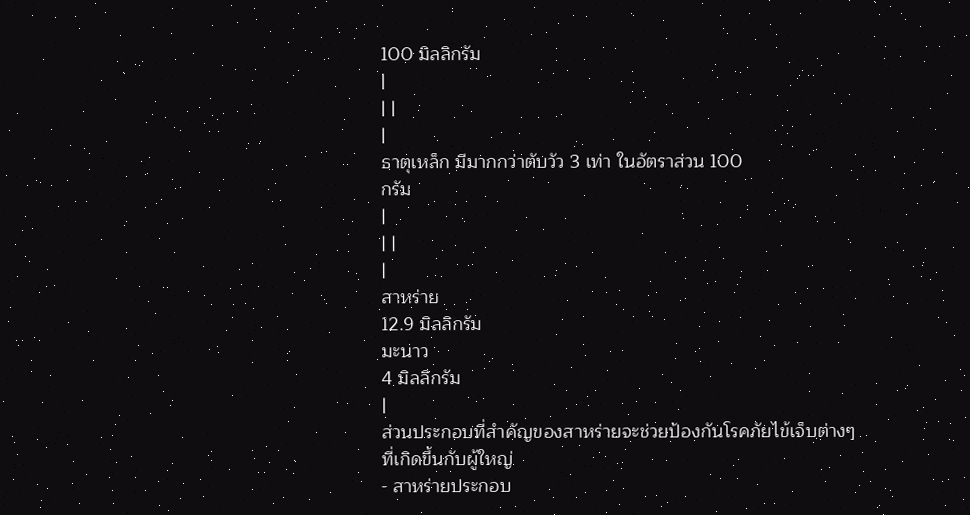100 มิลลิกรัม
|
| |
|
ธาตุเหล็ก มีมากกว่าตับวัว 3 เท่า ในอัตราส่วน 100
กรัม
|
| |
|
สาหร่าย
12.9 มิลลิกรัม
มะนาว
4 มิลลิกรัม
|
ส่วนประกอบที่สำคัญของสาหร่ายจะช่วยป้องกันโรคภัยไข้เจ็บต่างๆ
ที่เกิดขึ้นกับผู้ใหญ่
- สาหร่ายประกอบ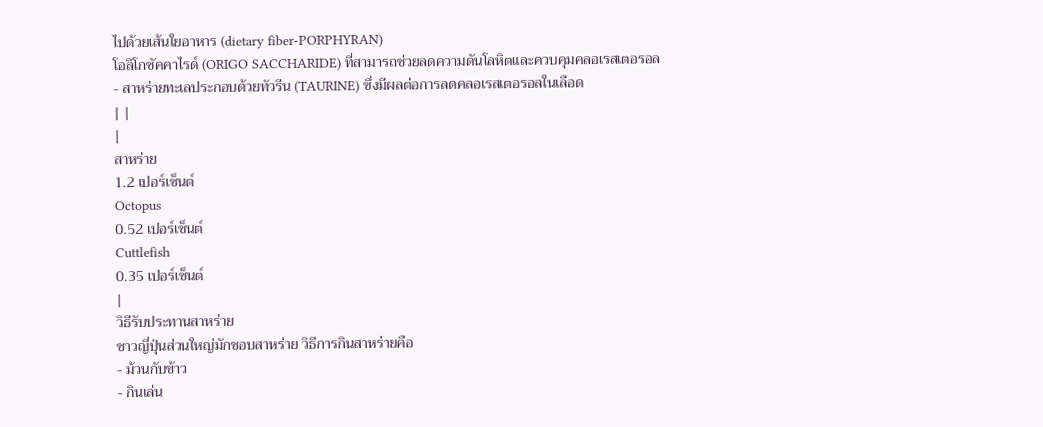ไปด้วยเส้นใยอาหาร (dietary fiber-PORPHYRAN)
โอลิโกซัคคาไรด์ (ORIGO SACCHARIDE) ที่สามารถช่วยลดความดันโลหิตและควบคุมคลอเรสเตอรอล
- สาหร่ายทะเลประกอบด้วยทัวรีน (TAURINE) ซึ่งมีผลต่อการลดคลอเรสเตอรอลในเลือด
| |
|
สาหร่าย
1.2 เปอร์เซ็นต์
Octopus
0.52 เปอร์เซ็นต์
Cuttlefish
0.35 เปอร์เซ็นต์
|
วิธีรับประทานสาหร่าย
ชาวญี่ปุ่นส่วนใหญ่มักชอบสาหร่าย วิธีการกินสาหร่ายคือ
- ม้วนกับข้าว
- กินเล่น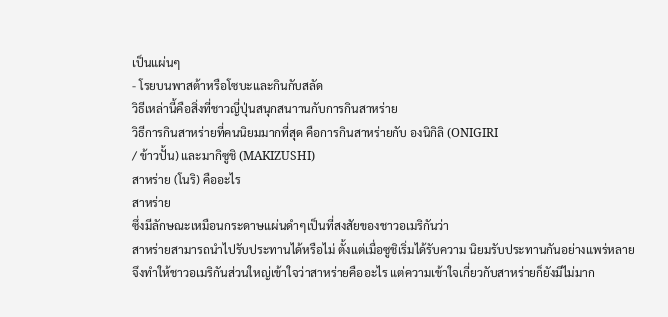เป็นแผ่นๆ
- โรยบนพาสต้าหรือโซบะและกินกับสลัด
วิธีเหล่านี้คือสิ่งที่ชาวญี่ปุ่นสนุกสนาานกับการกินสาหร่าย
วิธีการกินสาหร่ายที่คนนิยมมากที่สุด คือการกินสาหร่ายกับ องนิกิลิ (ONIGIRI
/ ข้าวปั้น) และมากิซูชิ (MAKIZUSHI)
สาหร่าย (โนริ) คืออะไร
สาหร่าย
ซึ่งมีลักษณะเหมือนกระดาษแผ่นดำๆเป็นที่สงสัยของชาวอเมริกันว่า
สาหร่ายสามารถนำไปรับประทานได้หรือไม่ ตั้งแต่เมื่อซูชิเริ่มได้รับความ นิยมรับประทานกันอย่างแพร่หลาย
จึงทำให้ชาวอเมริกันส่วนใหญ่เข้าใจว่าสาหร่ายคืออะไร แต่ความเข้าใจเกี่ยวกับสาหร่ายก็ยังมีไม่มาก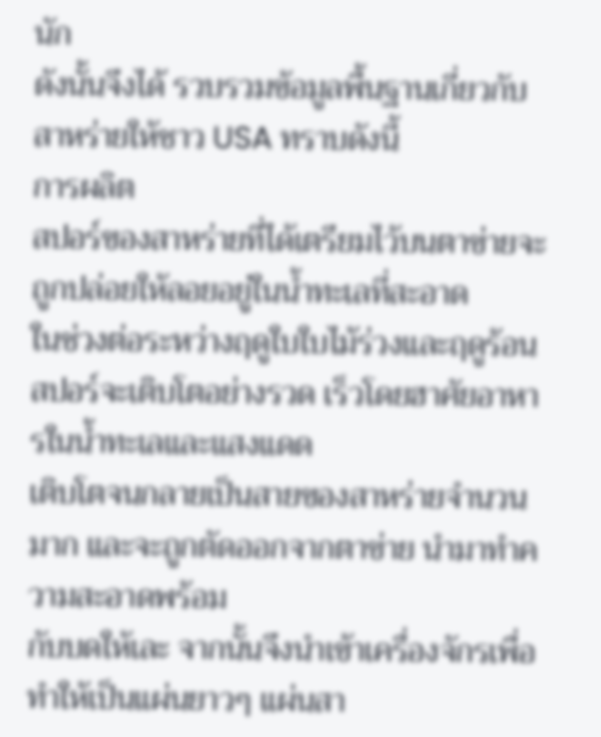นัก
ดังนั้นจึงได้ รวบรวมข้อมูลพื้นฐานเกี่ยวกับสาหร่ายให้ชาว USA ทราบดังนี้
การผลิต
สปอร์ของสาหร่ายที่ได้เตรียมไว้บนตาข่ายจะถูกปล่อยให้ลอยอยู่ในน้ำทะเลที่สะอาด
ในช่วงต่อระหว่างฤดูใบใบไม้ร่วงและฤดูร้อนสปอร์จะเติบโตอย่างรวด เร็วโดยฮาศัยอาหารในน้ำทะเลและแสงแดด
เติบโตจนกลายเป็นสายของสาหร่ายจำนวนมาก และจะถูกตัดออกจากตาข่าย นำมาทำความสะอาดพร้อม
กับบดให้เละ จากนั้นจึงนำเข้าเครื่องจักรเพื่อทำให้เป็นแผ่นยาวๆ แผ่นสา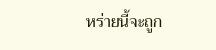หร่ายนี้จะถูก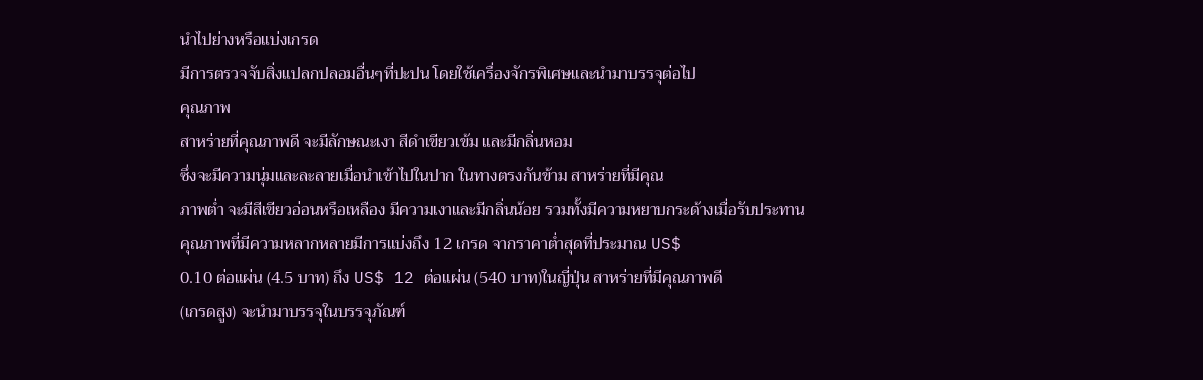นำไปย่างหรือแบ่งเกรด
มีการตรวจจับสิ่งแปลกปลอมอื่นๆที่ปะปน โดยใช้เครื่องจักรพิเศษและนำมาบรรจุต่อไป
คุณภาพ
สาหร่ายที่คุณภาพดี จะมีลักษณะเงา สีดำเขียวเข้ม และมีกลิ่นหอม
ซึ่งจะมีความนุ่มและละลายเมื่อนำเข้าไปในปาก ในทางตรงกันข้าม สาหร่ายที่มีคุณ
ภาพต่ำ จะมีสีเขียวอ่อนหรือเหลือง มีความเงาและมีกลิ่นน้อย รวมทั้งมีความหยาบกระด้างเมื่อรับประทาน
คุณภาพที่มีความหลากหลายมีการแบ่งถึง 12 เกรด จากราคาต่ำสุดที่ประมาณ US$
0.10 ต่อแผ่น (4.5 บาท) ถึง US$ 12 ต่อแผ่น (540 บาท)ในญี่ปุ่น สาหร่ายที่มีคุณภาพดี
(เกรดสูง) จะนำมาบรรจุในบรรจุภัณฑ์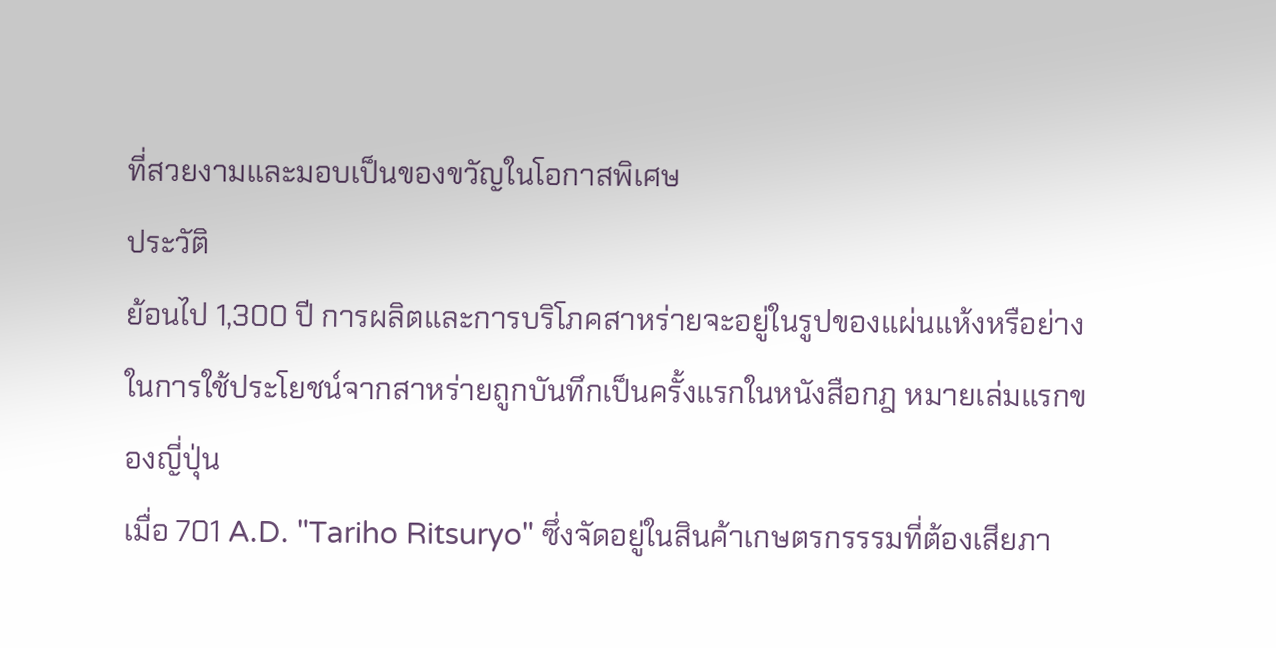ที่สวยงามและมอบเป็นของขวัญในโอกาสพิเศษ
ประวัติ
ย้อนไป 1,300 ปี การผลิตและการบริโภคสาหร่ายจะอยู่ในรูปของแผ่นแห้งหรือย่าง
ในการใช้ประโยชน์จากสาหร่ายถูกบันทึกเป็นครั้งแรกในหนังสือกฎ หมายเล่มแรกของญี่ปุ่น
เมื่อ 701 A.D. "Tariho Ritsuryo" ซึ่งจัดอยู่ในสินค้าเกษตรกรรรมที่ต้องเสียภา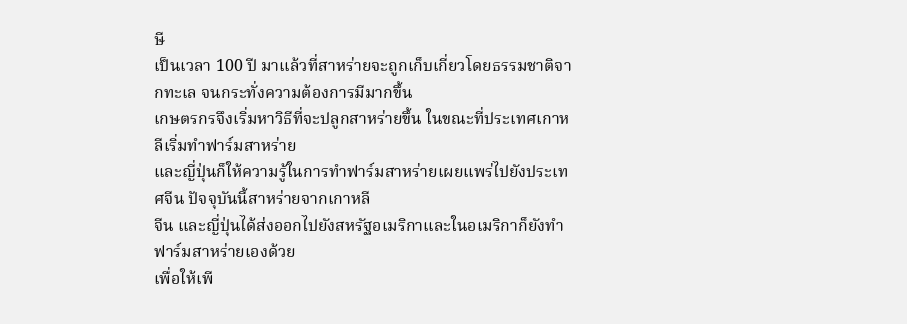ษี
เป็นเวลา 100 ปี มาแล้วที่สาหร่ายจะถูกเก็บเกี่ยวโดยธรรมชาติจากทะเล จนกระทั่งความต้องการมีมากขึ้น
เกษตรกรจึงเริ่มหาวิธีที่จะปลูกสาหร่ายขึ้น ในขณะที่ประเทศเกาหลีเริ่มทำฟาร์มสาหร่าย
และญี่ปุ่นก็ให้ความรู้ในการทำฟาร์มสาหร่ายเผยแพร่ไปยังประเทศจีน ปัจจุบันนี้สาหร่ายจากเกาหลี
จีน และญี่ปุ่นได้ส่งออกไปยังสหรัฐอเมริกาและในอเมริกาก็ยังทำฟาร์มสาหร่ายเองด้วย
เพื่อให้เพี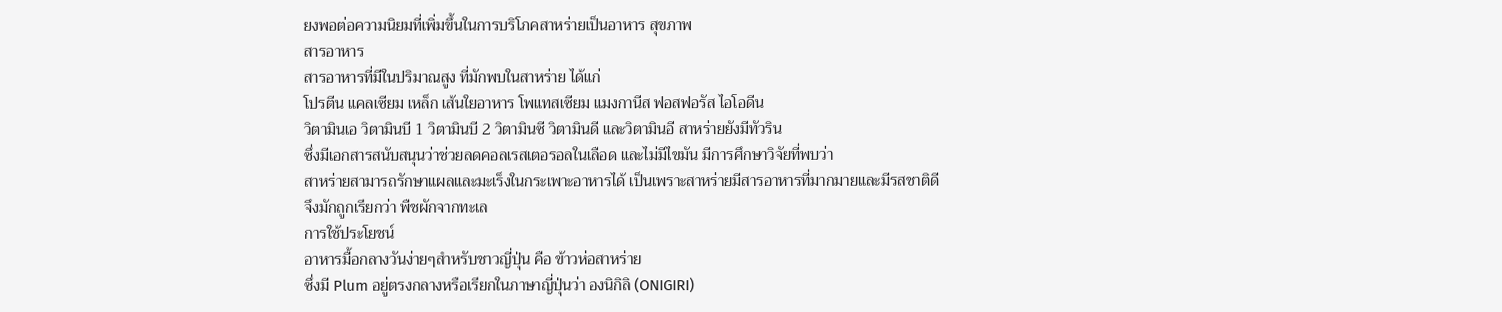ยงพอต่อความนิยมที่เพิ่มขึ้นในการบริโภคสาหร่ายเป็นอาหาร สุขภาพ
สารอาหาร
สารอาหารที่มีในปริมาณสูง ที่มักพบในสาหร่าย ได้แก่
โปรตีน แคลเซียม เหล็ก เส้นใยอาหาร โพแทสเซียม แมงกานีส ฟอสฟอรัส ไอโอดีน
วิตามินเอ วิตามินบี 1 วิตามินบี 2 วิตามินซี วิตามินดี และวิตามินอี สาหร่ายยังมีทัวริน
ซึ่งมีเอกสารสนับสนุนว่าช่วยลดคอลเรสเตอรอลในเลือด และไม่มีไขมัน มีการศึกษาวิจัยที่พบว่า
สาหร่ายสามารถรักษาแผลและมะเร็งในกระเพาะอาหารได้ เป็นเพราะสาหร่ายมีสารอาหารที่มากมายและมีรสชาติดี
จึงมักถูกเรียกว่า พืชผักจากทะเล
การใช้ประโยชน์
อาหารมื้อกลางวันง่ายๆสำหรับชาวญี่ปุ่น คือ ข้าวห่อสาหร่าย
ซึ่งมี Plum อยู่ตรงกลางหรือเรียกในภาษาญี่ปุ่นว่า องนิกิลิ (ONIGIRI)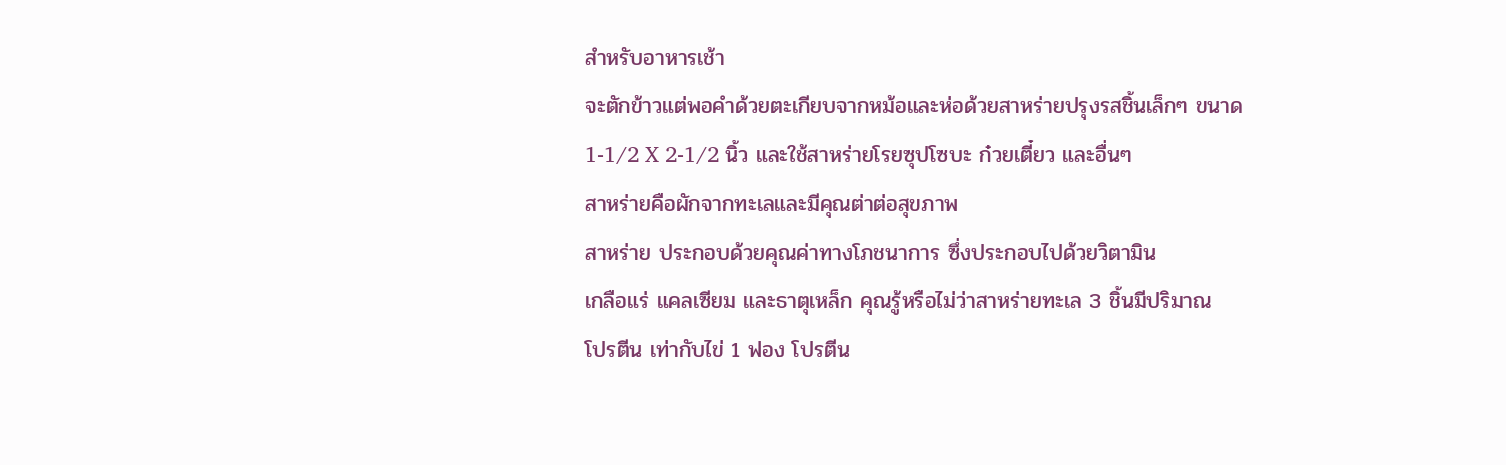สำหรับอาหารเช้า
จะตักข้าวแต่พอคำด้วยตะเกียบจากหม้อและห่อด้วยสาหร่ายปรุงรสชิ้นเล็กๆ ขนาด
1-1/2 X 2-1/2 นิ้ว และใช้สาหร่ายโรยซุปโซบะ ก๋วยเตี๋ยว และอื่นๆ
สาหร่ายคือผักจากทะเลและมีคุณต่าต่อสุขภาพ
สาหร่าย ประกอบด้วยคุณค่าทางโภชนาการ ซึ่งประกอบไปด้วยวิตามิน
เกลือแร่ แคลเซียม และธาตุเหล็ก คุณรู้หรือไม่ว่าสาหร่ายทะเล 3 ชิ้นมีปริมาณ
โปรตีน เท่ากับไข่ 1 ฟอง โปรตีน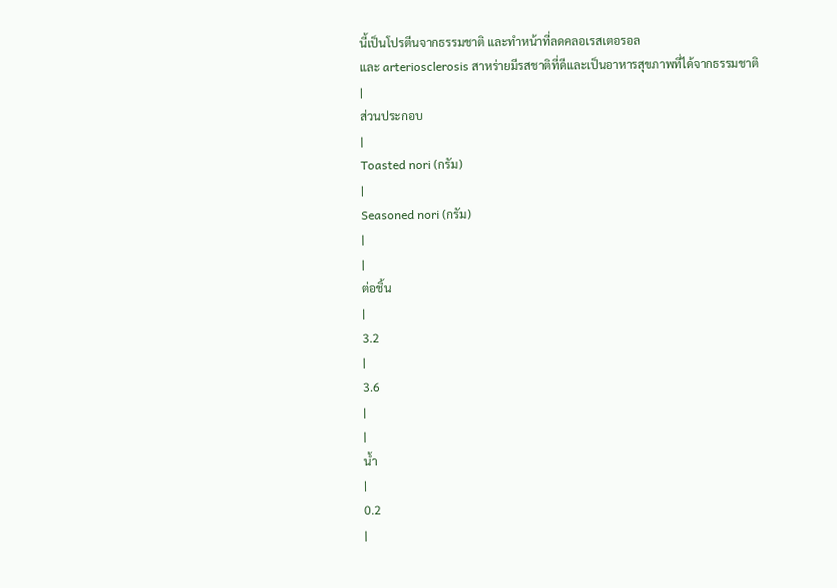นี้เป็นโปรตีนจากธรรมชาติ และทำหน้าที่ลดคลอเรสเตอรอล
และ arteriosclerosis สาหร่ายมีรสชาติที่ดีและเป็นอาหารสุขภาพที่ได้จากธรรมชาติ
|
ส่วนประกอบ
|
Toasted nori (กรัม)
|
Seasoned nori (กรัม)
|
|
ต่อชิ้น
|
3.2
|
3.6
|
|
น้ำ
|
0.2
|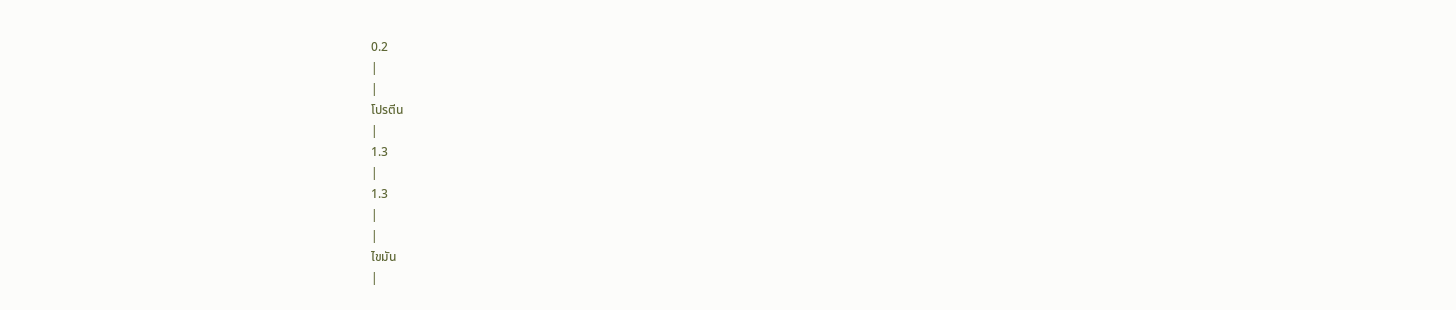0.2
|
|
โปรตีน
|
1.3
|
1.3
|
|
ไขมัน
|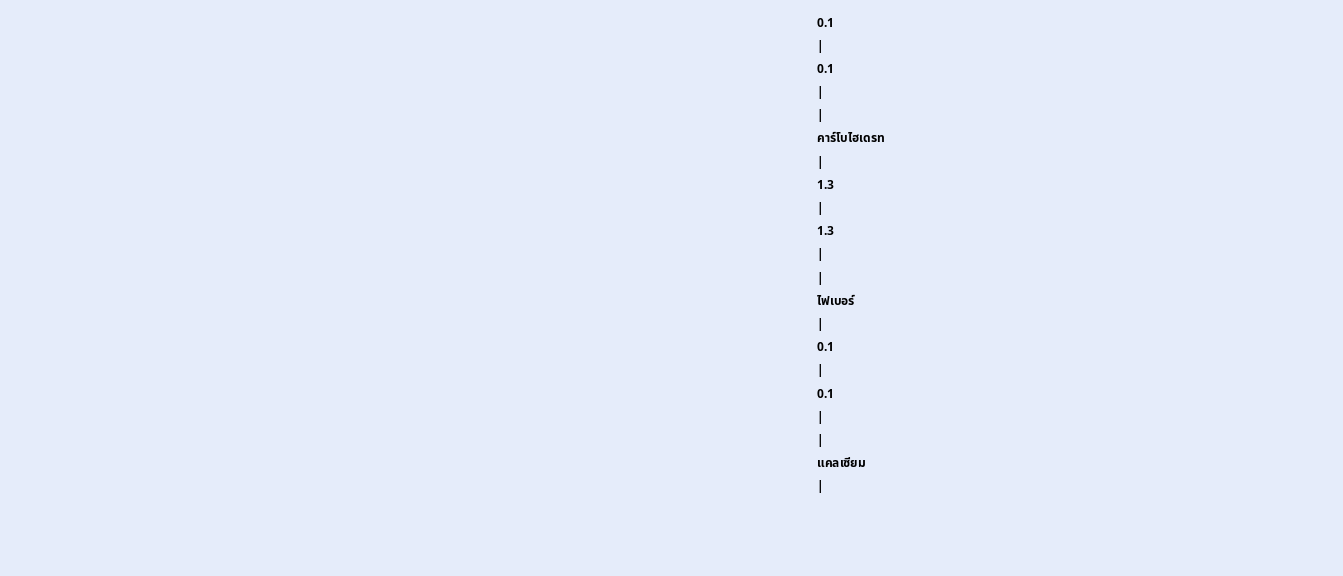0.1
|
0.1
|
|
คาร์โบไฮเดรท
|
1.3
|
1.3
|
|
ไฟเบอร์
|
0.1
|
0.1
|
|
แคลเซียม
|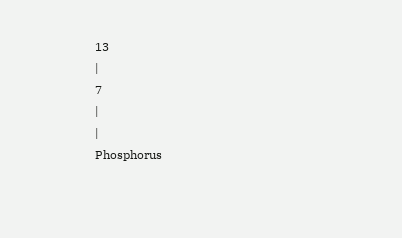13
|
7
|
|
Phosphorus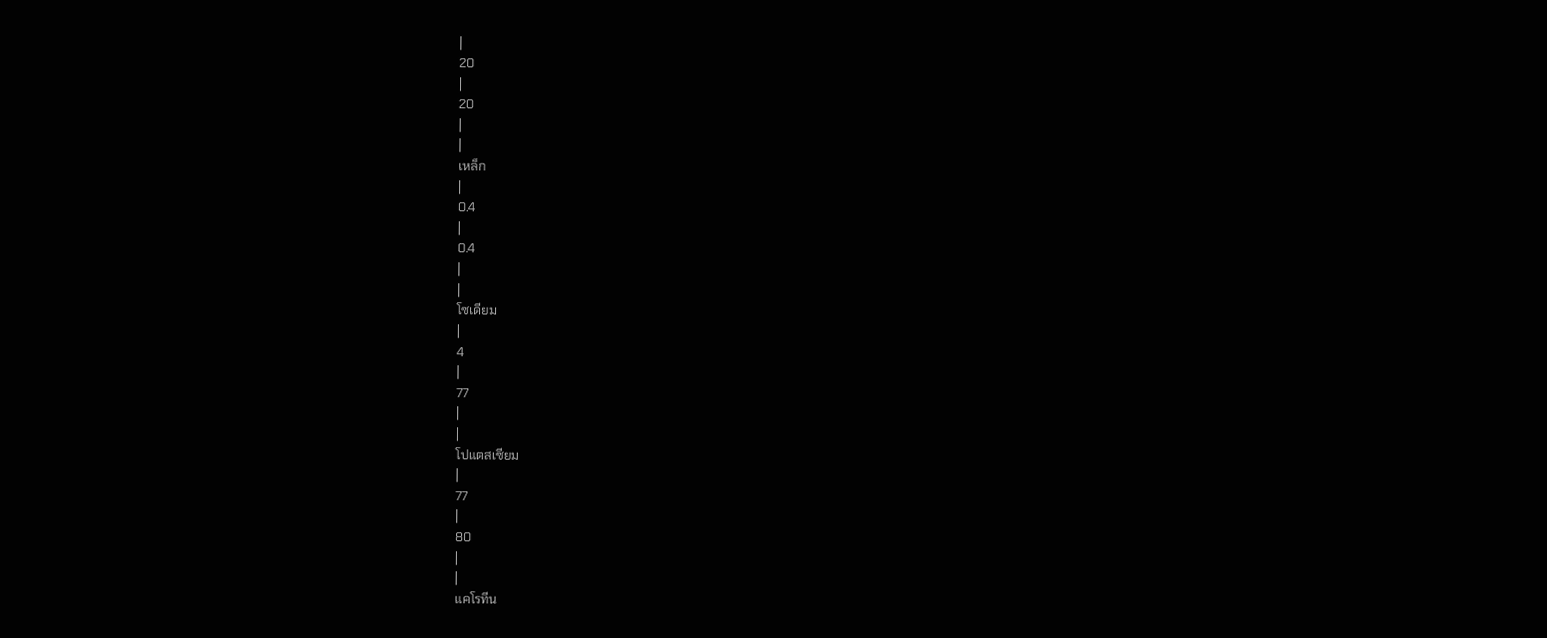|
20
|
20
|
|
เหล็ก
|
0.4
|
0.4
|
|
โซเดียม
|
4
|
77
|
|
โปแตสเซียม
|
77
|
80
|
|
แคโรทีน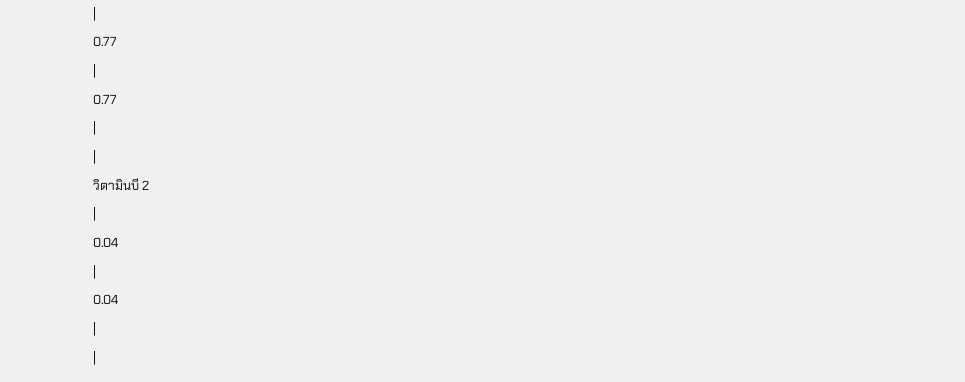|
0.77
|
0.77
|
|
วิตามินบี 2
|
0.04
|
0.04
|
|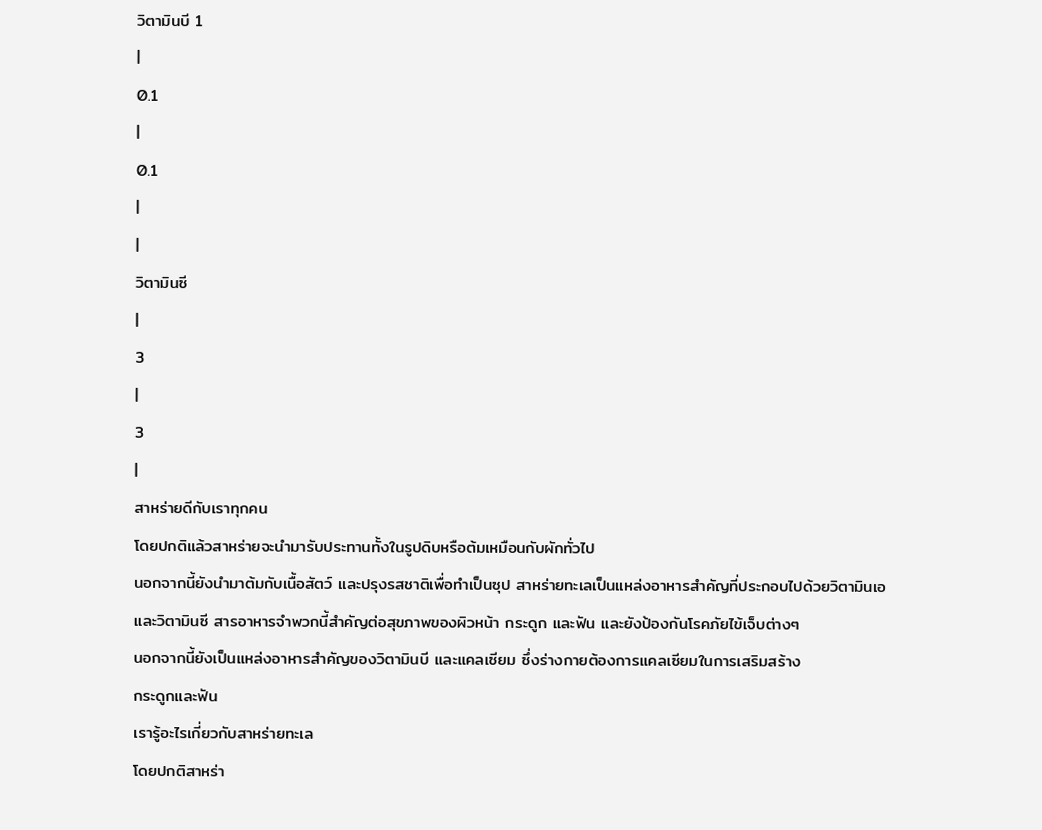วิตามินบี 1
|
0.1
|
0.1
|
|
วิตามินซี
|
3
|
3
|
สาหร่ายดีกับเราทุกคน
โดยปกติแล้วสาหร่ายจะนำมารับประทานทั้งในรูปดิบหรือต้มเหมือนกับผักทั่วไป
นอกจากนี้ยังนำมาต้มกับเนื้อสัตว์ และปรุงรสชาติเพื่อทำเป็นซุป สาหร่ายทะเลเป็นแหล่งอาหารสำคัญที่ประกอบไปด้วยวิตามินเอ
และวิตามินซี สารอาหารจำพวกนี้สำคัญต่อสุขภาพของผิวหน้า กระดูก และฟัน และยังป้องกันโรคภัยไข้เจ็บต่างๆ
นอกจากนี้ยังเป็นแหล่งอาหารสำคัญของวิตามินบี และแคลเซียม ซึ่งร่างกายต้องการแคลเซียมในการเสริมสร้าง
กระดูกและฟัน
เรารู้อะไรเกี่ยวกับสาหร่ายทะเล
โดยปกติสาหร่า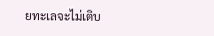ยทะเลจะไม่เติบ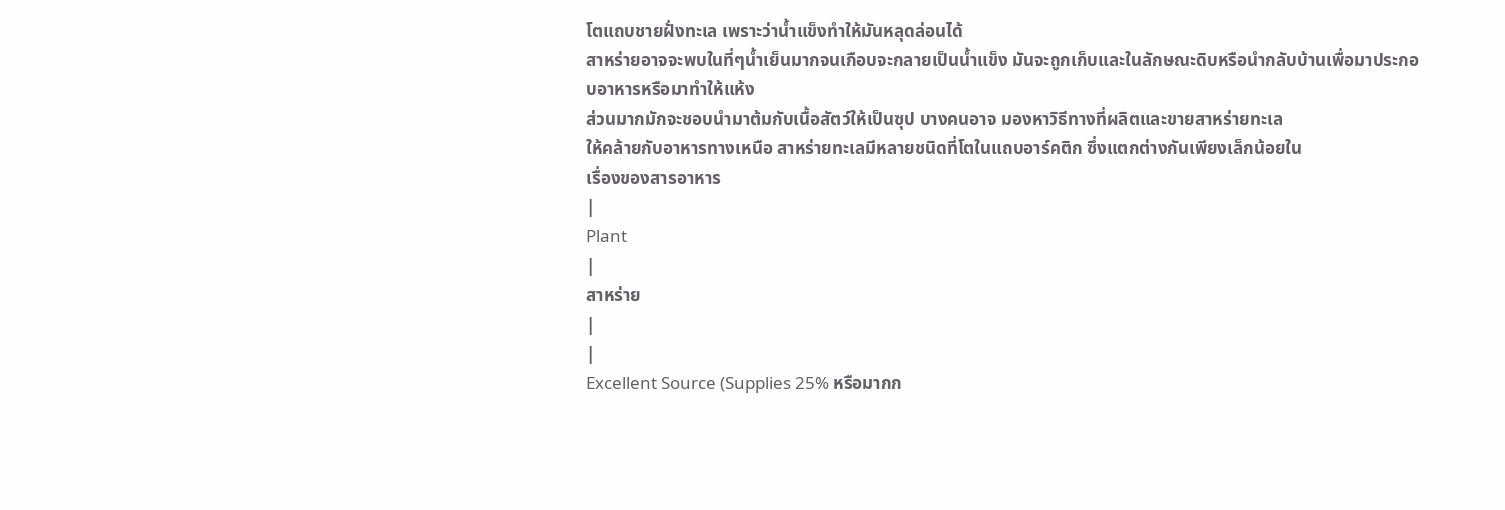โตแถบชายฝั่งทะเล เพราะว่าน้ำแข็งทำให้มันหลุดล่อนได้
สาหร่ายอาจจะพบในที่ๆน้ำเย็นมากจนเกือบจะกลายเป็นน้ำแข็ง มันจะถูกเก็บและในลักษณะดิบหรือนำกลับบ้านเพื่อมาประกอบอาหารหรือมาทำให้แห้ง
ส่วนมากมักจะชอบนำมาต้มกับเนื้อสัตว์ให้เป็นซุป บางคนอาจ มองหาวิธีทางที่ผลิตและขายสาหร่ายทะเล
ให้คล้ายกับอาหารทางเหนือ สาหร่ายทะเลมีหลายชนิดที่โตในแถบอาร์คติก ซึ่งแตกต่างกันเพียงเล็กน้อยใน
เรื่องของสารอาหาร
|
Plant
|
สาหร่าย
|
|
Excellent Source (Supplies 25% หรือมากก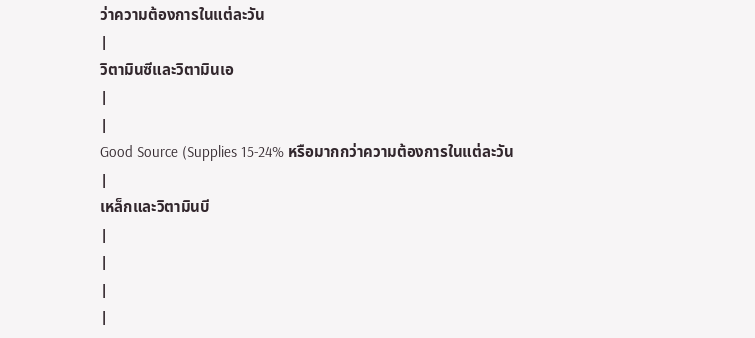ว่าความต้องการในแต่ละวัน
|
วิตามินซีและวิตามินเอ
|
|
Good Source (Supplies 15-24% หรือมากกว่าความต้องการในแต่ละวัน
|
เหล็กและวิตามินบี
|
|
|
|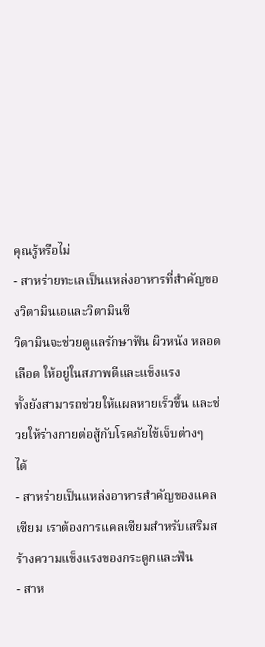คุณรู้หรือไม่
- สาหร่ายทะเลเป็นแหล่งอาหารที่สำคัญของวิตามินเอและวิตามินซี
วิตามินจะช่วยดูแลรักษาฟัน ผิวหนัง หลอดเลือด ให้อยู่ในสภาพดีและแข็งแรง
ทั้งยังสามารถช่วยให้แผลหายเร็วขึ้น และช่วยให้ร่างกายต่อสู้กับโรคภัยไข้เจ็บต่างๆ
ได้
- สาหร่ายเป็นแหล่งอาหารสำคัญของแคลเซียม เราต้องการแคลเซียมสำหรับเสริมสร้างความแข็งแรงของกระดูกและฟัน
- สาห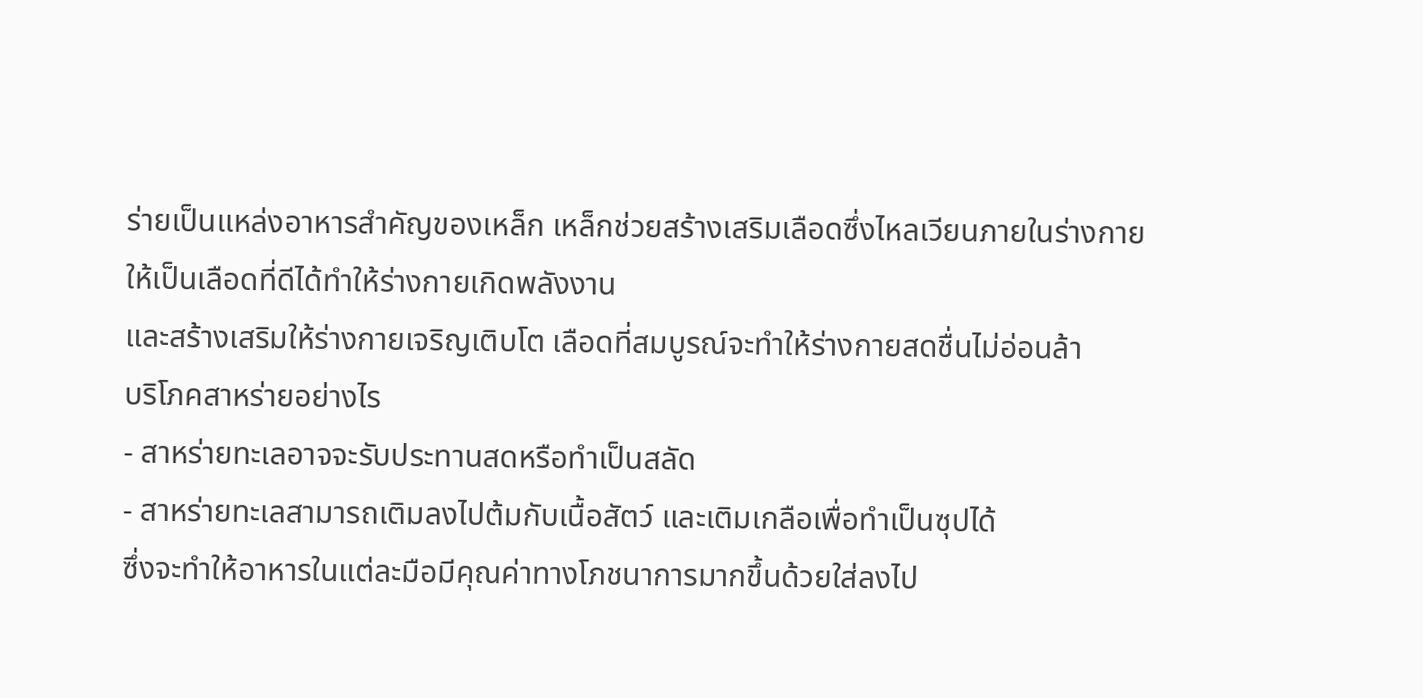ร่ายเป็นแหล่งอาหารสำคัญของเหล็ก เหล็กช่วยสร้างเสริมเลือดซึ่งไหลเวียนภายในร่างกายให้เป็นเลือดที่ดีได้ทำให้ร่างกายเกิดพลังงาน
และสร้างเสริมให้ร่างกายเจริญเติบโต เลือดที่สมบูรณ์จะทำให้ร่างกายสดชื่นไม่อ่อนล้า
บริโภคสาหร่ายอย่างไร
- สาหร่ายทะเลอาจจะรับประทานสดหรือทำเป็นสลัด
- สาหร่ายทะเลสามารถเติมลงไปต้มกับเนื้อสัตว์ และเติมเกลือเพื่อทำเป็นซุปได้
ซึ่งจะทำให้อาหารในแต่ละมือมีคุณค่าทางโภชนาการมากขึ้นด้วยใส่ลงไป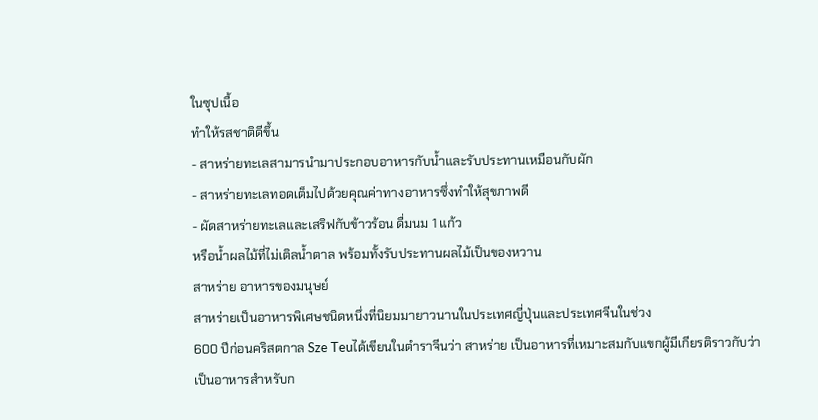ในซุปเนื้อ
ทำให้รสชาติดีขึ้น
- สาหร่ายทะเลสามารนำมาประกอบอาหารกับน้ำและรับประทานเหมือนกับผัก
- สาหร่ายทะเลทอดเต็มไปด้วยคุณค่าทางอาหารซึ่งทำให้สุขภาพดี
- ผัดสาหร่ายทะเลและเสริฟกับข้าวร้อน ดื่มนม 1 แก้ว
หรือน้ำผลไม้ที่ไม่เติลน้ำตาล พร้อมทั้งรับประทานผลไม้เป็นของหวาน
สาหร่าย อาหารของมนุษย์
สาหร่ายเป็นอาหารพิเศษชนิดหนึ่งที่นิยมมายาวนานในประเทศญี่ปุ่นและประเทศจีนในช่วง
600 ปีก่อนคริสตกาล Sze Teuได้เขียนในตำราจีนว่า สาหร่าย เป็นอาหารที่เหมาะสมกับแขกผู้มีเกียรติราวกับว่าเป็นอาหารสำหรับก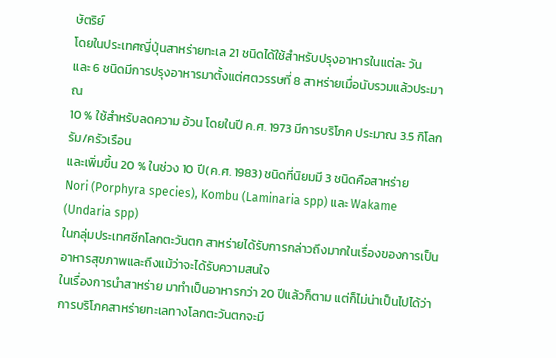ษัตริย์
โดยในประเทศญี่ปุ่นสาหร่ายทะเล 21 ชนิดได้ใช้สำหรับปรุงอาหารในแต่ละ วัน
และ 6 ชนิดมีการปรุงอาหารมาตั้งแต่ศตวรรษที่ 8 สาหร่ายเมื่อนับรวมแล้วประมาณ
10 % ใช้สำหรับลดความ อ้วน โดยในปี ค.ศ. 1973 มีการบริโภค ประมาณ 3.5 กิโลกรัม/ครัวเรือน
และเพิ่มขึ้น 20 % ในช่วง 10 ปี(ค.ศ. 1983) ชนิดที่นิยมมี 3 ชนิดคือสาหร่าย
Nori (Porphyra species), Kombu (Laminaria spp) และ Wakame (Undaria spp)
ในกลุ่มประเทศซีกโลกตะวันตก สาหร่ายได้รับการกล่าวถึงมากในเรื่องของการเป็นอาหารสุขภาพและถึงแม้ว่าจะได้รับความสนใจ
ในเรื่องการนำสาหร่าย มาทำเป็นอาหารกว่า 20 ปีแล้วก็ตาม แต่ก็ไม่น่าเป็นไปได้ว่าการบริโภคสาหร่ายทะเลทางโลกตะวันตกจะมี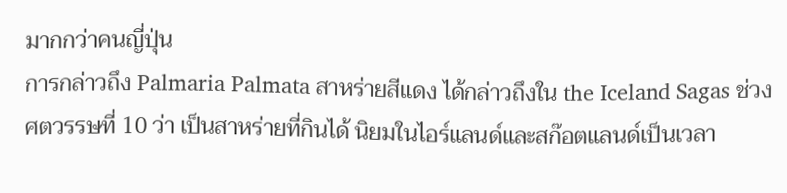มากกว่าคนญี่ปุ่น
การกล่าวถึง Palmaria Palmata สาหร่ายสีแดง ได้กล่าวถึงใน the Iceland Sagas ช่วงศตวรรษที่ 10 ว่า เป็นสาหร่ายที่กินได้ นิยมในไอร์แลนด์และสก๊อตแลนด์เป็นเวลา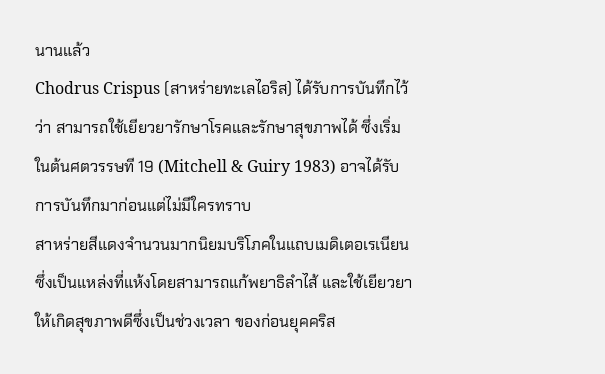นานแล้ว
Chodrus Crispus (สาหร่ายทะเลไอริส) ได้รับการบันทึกไว้ว่า สามารถใช้เยียวยารักษาโรคและรักษาสุขภาพได้ ซึ่งเริ่มในต้นศตวรรษที 19 (Mitchell & Guiry 1983) อาจได้รับการบันทึกมาก่อนแต่ไม่มีใครทราบ
สาหร่ายสีแดงจำนวนมากนิยมบริโภคในแถบเมดิเตอเรเนียนซึ่งเป็นแหล่งที่แห้งโดยสามารถแก้พยาธิลำไส้ และใช้เยียวยาให้เกิดสุขภาพดีซึ่งเป็นช่วงเวลา ของก่อนยุคคริส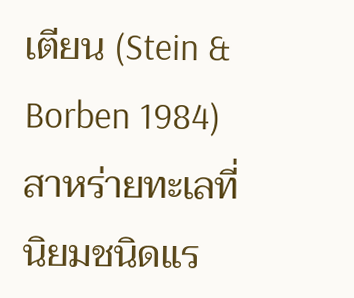เตียน (Stein & Borben 1984)
สาหร่ายทะเลที่นิยมชนิดแร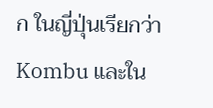ก ในญี่ปุ่นเรียกว่า Kombu และใน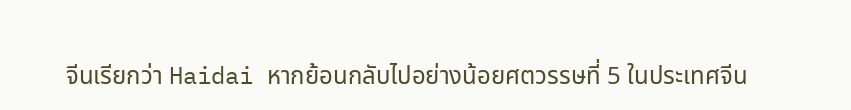จีนเรียกว่า Haidai หากย้อนกลับไปอย่างน้อยศตวรรษที่ 5 ในประเทศจีน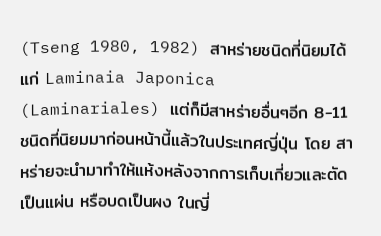(Tseng 1980, 1982) สาหร่ายชนิดที่นิยมได้แก่ Laminaia Japonica (Laminariales) แต่ก็มีสาหร่ายอื่นๆอีก 8-11 ชนิดที่นิยมมาก่อนหน้านี้แล้วในประเทศญี่ปุ่น โดย สาหร่ายจะนำมาทำให้แห้งหลังจากการเก็บเกี่ยวและตัดเป็นแผ่น หรือบดเป็นผง ในญี่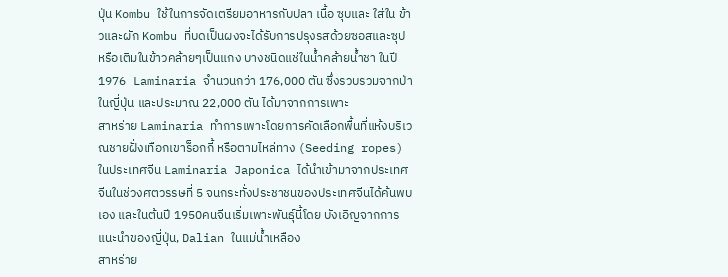ปุ่น Kombu ใช้ในการจัดเตรียมอาหารกับปลา เนื้อ ซุบและ ใส่ใน ข้าวและผัก Kombu ที่บดเป็นผงจะได้รับการปรุงรสด้วยซอสและซุป หรือเติมในข้าวคล้ายๆเป็นแกง บางชนิดแช่ในน้ำคล้ายน้ำชา ในปี 1976 Laminaria จำนวนกว่า 176,000 ตัน ซึ่งรวบรวมจากป่าในญี่ปุ่น และประมาณ 22,000 ตัน ได้มาจากการเพาะ
สาหร่าย Laminaria ทำการเพาะโดยการคัดเลือกพื้นที่แห้งบริเวณชายฝั่งเทือกเขาร็อกกี้ หรือตามไหล่ทาง (Seeding ropes) ในประเทศจีน Laminaria Japonica ได้นำเข้ามาจากประเทศจีนในช่วงศตวรรษที่ 5 จนกระทั่งประชาชนของประเทศจีนได้ค้นพบเอง และในต้นปี 1950คนจีนเริ่มเพาะพันธุ์นี้โดย บังเอิญจากการแนะนำของญี่ปุ่น, Dalian ในแม่น้ำเหลือง
สาหร่าย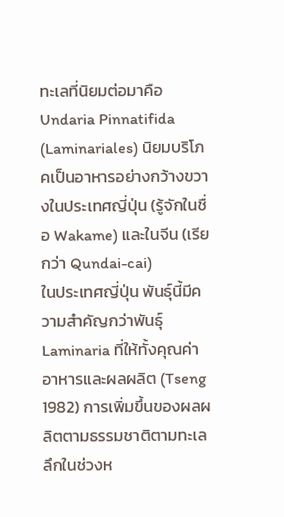ทะเลที่นิยมต่อมาคือ Undaria Pinnatifida (Laminariales) นิยมบริโภคเป็นอาหารอย่างกว้างขวางในประเทศญี่ปุ่น (รู้จักในชื่อ Wakame) และในจีน (เรียกว่า Qundai-cai)
ในประเทศญี่ปุ่น พันธุ์นี้มีความสำคัญกว่าพันธุ์ Laminaria ที่ให้ทั้งคุณค่าอาหารและผลผลิต (Tseng 1982) การเพิ่มขึ้นของผลผลิตตามธรรมชาติตามทะเล ลึกในช่วงห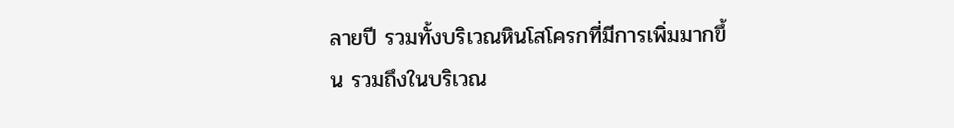ลายปี รวมทั้งบริเวณหินโสโครกที่มีการเพิ่มมากขึ้น รวมถึงในบริเวณ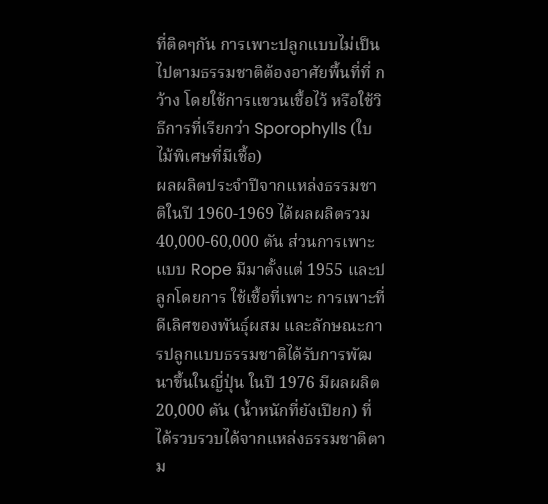ที่ติดๆกัน การเพาะปลูกแบบไม่เป็นไปตามธรรมชาติต้องอาศัยพื้นที่ที่ กว้าง โดยใช้การแขวนเชื้อไว้ หรือใช้วิธีการที่เรียกว่า Sporophylls (ใบไม้พิเศษที่มีเชื้อ)
ผลผลิตประจำปีจากแหล่งธรรมชาติในปี 1960-1969 ได้ผลผลิตรวม 40,000-60,000 ตัน ส่วนการเพาะแบบ Rope มีมาตั้งแต่ 1955 และปลูกโดยการ ใช้เชื้อที่เพาะ การเพาะที่ดีเลิศของพันธุ์ผสม และลักษณะการปลูกแบบธรรมชาติได้รับการพัฒนาขึ้นในญี่ปุ่น ในปี 1976 มีผลผลิต 20,000 ตัน (น้ำหนักที่ยังเปียก) ที่ได้รวบรวบได้จากแหล่งธรรมชาติตาม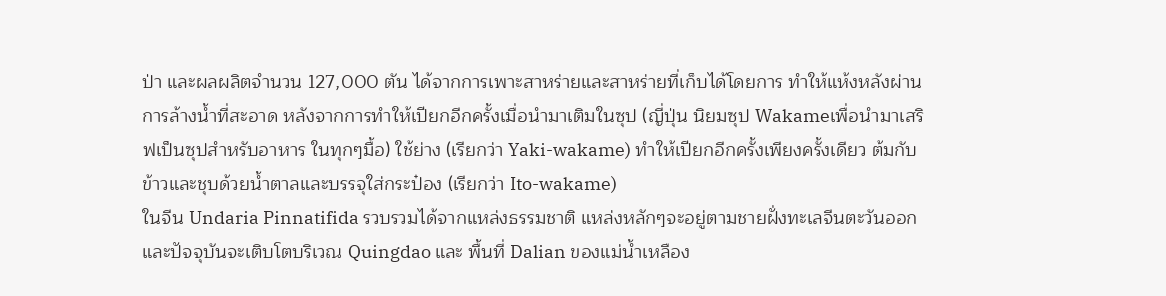ป่า และผลผลิตจำนวน 127,000 ตัน ได้จากการเพาะสาหร่ายและสาหร่ายที่เก็บได้โดยการ ทำให้แห้งหลังผ่านการล้างน้ำที่สะอาด หลังจากการทำให้เปียกอีกครั้งเมื่อนำมาเติมในซุป (ญี่ปุ่น นิยมซุป Wakameเพื่อนำมาเสริฟเป็นซุปสำหรับอาหาร ในทุกๆมื้อ) ใช้ย่าง (เรียกว่า Yaki-wakame) ทำให้เปียกอีกครั้งเพียงครั้งเดียว ต้มกับข้าวและชุบด้วยน้ำตาลและบรรจุใส่กระป๋อง (เรียกว่า Ito-wakame)
ในจีน Undaria Pinnatifida รวบรวมได้จากแหล่งธรรมชาติ แหล่งหลักๆจะอยู่ตามชายฝั่งทะเลจีนตะวันออก และปัจจุบันจะเติบโตบริเวณ Quingdao และ พื้นที่ Dalian ของแม่น้ำเหลือง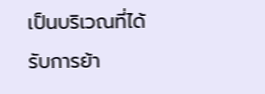เป็นบริเวณที่ได้รับการย้า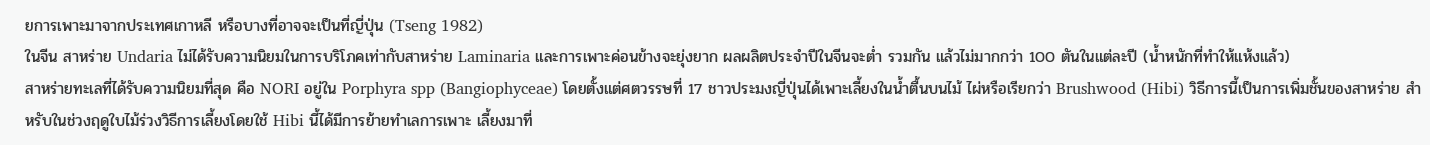ยการเพาะมาจากประเทศเกาหลี หรือบางที่อาจจะเป็นที่ญี่ปุ่น (Tseng 1982)
ในจีน สาหร่าย Undaria ไม่ได้รับความนิยมในการบริโภคเท่ากับสาหร่าย Laminaria และการเพาะค่อนข้างจะยุ่งยาก ผลผลิตประจำปีในจีนจะต่ำ รวมกัน แล้วไม่มากกว่า 100 ตันในแต่ละปี (น้ำหนักที่ทำให้แห้งแล้ว)
สาหร่ายทะเลที่ได้รับความนิยมที่สุด คือ NORI อยู่ใน Porphyra spp (Bangiophyceae) โดยตั้งแต่ศตวรรษที่ 17 ชาวประมงญี่ปุ่นได้เพาะเลี้ยงในน้ำตื้นบนไม้ ไผ่หรือเรียกว่า Brushwood (Hibi) วิธีการนี้เป็นการเพิ่มชั้นของสาหร่าย สำหรับในช่วงฤดูใบไม้ร่วงวิธีการเลี้ยงโดยใช้ Hibi นี้ได้มีการย้ายทำเลการเพาะ เลี้ยงมาที่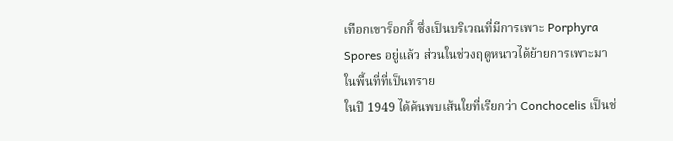เทือกเขาร็อกกี้ ซึ่งเป็นบริเวณที่มีการเพาะ Porphyra Spores อยู่แล้ว ส่วนในช่วงฤดูหนาวได้ย้ายการเพาะมาในพื้นที่ที่เป็นทราย
ในปี 1949 ได้ค้นพบเส้นใยที่เรียกว่า Conchocelis เป็นช่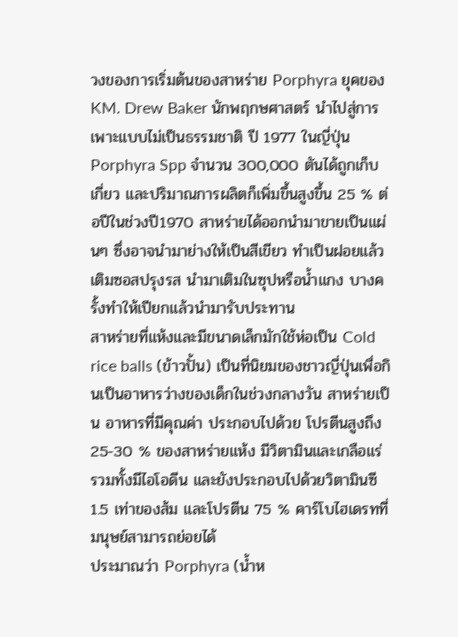วงของการเริ่มต้นของสาหร่าย Porphyra ยุคของ KM. Drew Baker นักพฤกษศาสตร์ นำไปสู่การเพาะแบบไม่เป็นธรรมชาติ ปี 1977 ในญี่ปุ่น Porphyra Spp จำนวน 300,000 ตันได้ถูกเก็บเกี่ยว และปริมาณการผลิตก็เพิ่มขึ้นสูงขึ้น 25 % ต่อปีในช่วงปี1970 สาหร่ายได้ออกนำมาขายเป็นแผ่นๆ ซึ่งอาจนำมาย่างให้เป็นสีเขียว ทำเป็นฝอยแล้วเติมซอสปรุงรส นำมาเติมในซุปหรือน้ำแกง บางครั้งทำให้เปียกแล้วนำมารับประทาน
สาหร่ายที่แห้งและมีขนาดเล็กมักใช้ห่อเป็น Cold rice balls (ข้าวปั้น) เป็นที่นิยมของชาวญี่ปุ่นเพื่อกินเป็นอาหารว่างของเด็กในช่วงกลางวัน สาหร่ายเป็น อาหารที่มีคุณค่า ประกอบไปด้วย โปรตีนสูงถึง 25-30 % ของสาหร่ายแห้ง มีวิตามินและเกลือแร่ รวมทั้งมีไอโอดีน และยังประกอบไปด้วยวิตามินซี 1.5 เท่าของส้ม และโปรตีน 75 % คาร์โบไฮเดรทที่มนุษย์สามารถย่อยได้
ประมาณว่า Porphyra (น้ำห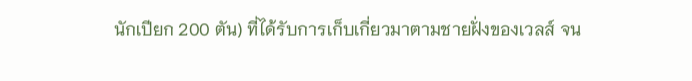นักเปียก 200 ตัน) ที่ได้รับการเก็บเกี่ยวมาตามชายฝั่งของเวลส์ จน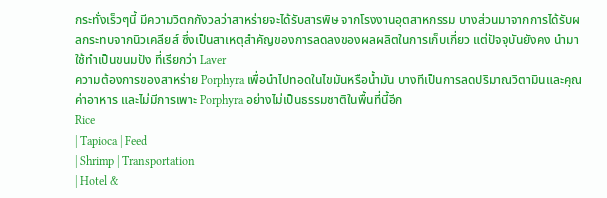กระทั่งเร็วๆนี้ มีความวิตกกังวลว่าสาหร่ายจะได้รับสารพิษ จากโรงงานอุตสาหกรรม บางส่วนมาจากการได้รับผลกระทบจากนิวเคลียส์ ซึ่งเป็นสาเหตุสำคัญของการลดลงของผลผลิตในการเก็บเกี่ยว แต่ปัจจุบันยังคง นำมาใช้ทำเป็นขนมปัง ที่เรียกว่า Laver
ความต้องการของสาหร่าย Porphyra เพื่อนำไปทอดในไขมันหรือน้ำมัน บางทีเป็นการลดปริมาณวิตามินและคุณค่าอาหาร และไม่มีการเพาะ Porphyra อย่างไม่เป็นธรรมชาติในพื้นที่นี้อีก
Rice
| Tapioca | Feed
| Shrimp | Transportation
| Hotel &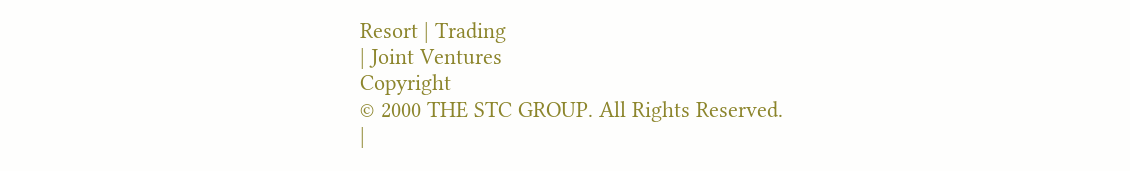Resort | Trading
| Joint Ventures
Copyright
© 2000 THE STC GROUP. All Rights Reserved.
|